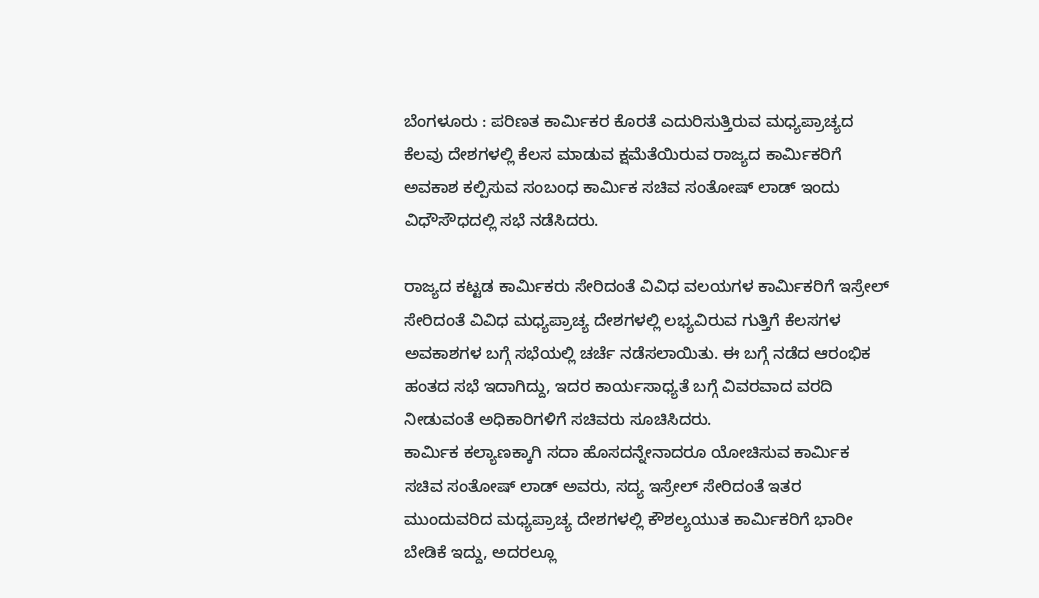ಬೆಂಗಳೂರು : ಪರಿಣತ ಕಾರ್ಮಿಕರ ಕೊರತೆ ಎದುರಿಸುತ್ತಿರುವ ಮಧ್ಯಪ್ರಾಚ್ಯದ ಕೆಲವು ದೇಶಗಳಲ್ಲಿ ಕೆಲಸ ಮಾಡುವ ಕ್ಷಮೆತೆಯಿರುವ ರಾಜ್ಯದ ಕಾರ್ಮಿಕರಿಗೆ ಅವಕಾಶ ಕಲ್ಪಿಸುವ ಸಂಬಂಧ ಕಾರ್ಮಿಕ ಸಚಿವ ಸಂತೋಷ್ ಲಾಡ್ ಇಂದು ವಿಧೌಸೌಧದಲ್ಲಿ ಸಭೆ ನಡೆಸಿದರು.

ರಾಜ್ಯದ ಕಟ್ಟಡ ಕಾರ್ಮಿಕರು ಸೇರಿದಂತೆ ವಿವಿಧ ವಲಯಗಳ ಕಾರ್ಮಿಕರಿಗೆ ಇಸ್ರೇಲ್ ಸೇರಿದಂತೆ ವಿವಿಧ ಮಧ್ಯಪ್ರಾಚ್ಯ ದೇಶಗಳಲ್ಲಿ ಲಭ್ಯವಿರುವ ಗುತ್ತಿಗೆ ಕೆಲಸಗಳ ಅವಕಾಶಗಳ ಬಗ್ಗೆ ಸಭೆಯಲ್ಲಿ ಚರ್ಚೆ ನಡೆಸಲಾಯಿತು. ಈ ಬಗ್ಗೆ ನಡೆದ ಆರಂಭಿಕ ಹಂತದ ಸಭೆ ಇದಾಗಿದ್ದು, ಇದರ ಕಾರ್ಯಸಾಧ್ಯತೆ ಬಗ್ಗೆ ವಿವರವಾದ ವರದಿ ನೀಡುವಂತೆ ಅಧಿಕಾರಿಗಳಿಗೆ ಸಚಿವರು ಸೂಚಿಸಿದರು.
ಕಾರ್ಮಿಕ ಕಲ್ಯಾಣಕ್ಕಾಗಿ ಸದಾ ಹೊಸದನ್ನೇನಾದರೂ ಯೋಚಿಸುವ ಕಾರ್ಮಿಕ ಸಚಿವ ಸಂತೋಷ್ ಲಾಡ್ ಅವರು, ಸದ್ಯ ಇಸ್ರೇಲ್ ಸೇರಿದಂತೆ ಇತರ ಮುಂದುವರಿದ ಮಧ್ಯಪ್ರಾಚ್ಯ ದೇಶಗಳಲ್ಲಿ ಕೌಶಲ್ಯಯುತ ಕಾರ್ಮಿಕರಿಗೆ ಭಾರೀ ಬೇಡಿಕೆ ಇದ್ದು, ಅದರಲ್ಲೂ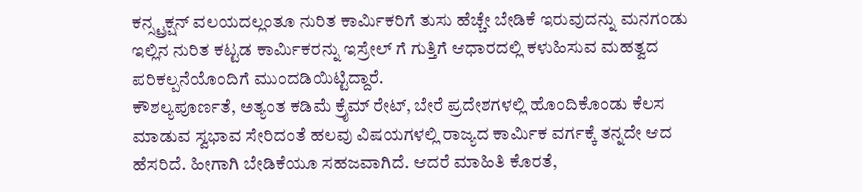ಕನ್ಸ್ಟ್ರಕ್ಷನ್ ವಲಯದಲ್ಲಂತೂ ನುರಿತ ಕಾರ್ಮಿಕರಿಗೆ ತುಸು ಹೆಚ್ಚೇ ಬೇಡಿಕೆ ಇರುವುದನ್ನು ಮನಗಂಡು ಇಲ್ಲಿನ ನುರಿತ ಕಟ್ಟಡ ಕಾರ್ಮಿಕರನ್ನು ಇಸ್ರೇಲ್ ಗೆ ಗುತ್ತಿಗೆ ಆಧಾರದಲ್ಲಿ ಕಳುಹಿಸುವ ಮಹತ್ವದ ಪರಿಕಲ್ಪನೆಯೊಂದಿಗೆ ಮುಂದಡಿಯಿಟ್ಟಿದ್ದಾರೆ.
ಕೌಶಲ್ಯಪೂರ್ಣತೆ, ಅತ್ಯಂತ ಕಡಿಮೆ ಕ್ರೈಮ್ ರೇಟ್, ಬೇರೆ ಪ್ರದೇಶಗಳಲ್ಲಿ ಹೊಂದಿಕೊಂಡು ಕೆಲಸ ಮಾಡುವ ಸ್ವಭಾವ ಸೇರಿದಂತೆ ಹಲವು ವಿಷಯಗಳಲ್ಲಿ ರಾಜ್ಯದ ಕಾರ್ಮಿಕ ವರ್ಗಕ್ಕೆ ತನ್ನದೇ ಆದ ಹೆಸರಿದೆ. ಹೀಗಾಗಿ ಬೇಡಿಕೆಯೂ ಸಹಜವಾಗಿದೆ. ಆದರೆ ಮಾಹಿತಿ ಕೊರತೆ,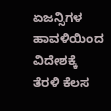ಏಜನ್ಸಿಗಳ ಹಾವಳಿಯಿಂದ ವಿದೇಶಕ್ಕೆ ತೆರಳಿ ಕೆಲಸ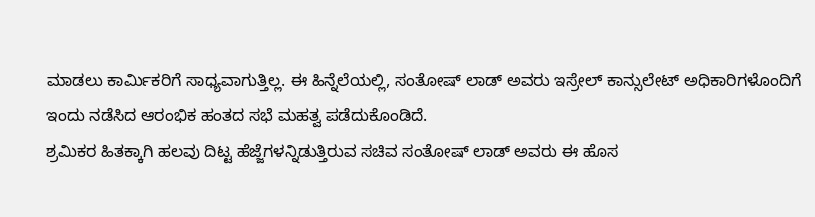ಮಾಡಲು ಕಾರ್ಮಿಕರಿಗೆ ಸಾಧ್ಯವಾಗುತ್ತಿಲ್ಲ. ಈ ಹಿನ್ನೆಲೆಯಲ್ಲಿ, ಸಂತೋಷ್ ಲಾಡ್ ಅವರು ಇಸ್ರೇಲ್ ಕಾನ್ಸುಲೇಟ್ ಅಧಿಕಾರಿಗಳೊಂದಿಗೆ ಇಂದು ನಡೆಸಿದ ಆರಂಭಿಕ ಹಂತದ ಸಭೆ ಮಹತ್ವ ಪಡೆದುಕೊಂಡಿದೆ.
ಶ್ರಮಿಕರ ಹಿತಕ್ಕಾಗಿ ಹಲವು ದಿಟ್ಟ ಹೆಜ್ಜೆಗಳನ್ನಿಡುತ್ತಿರುವ ಸಚಿವ ಸಂತೋಷ್ ಲಾಡ್ ಅವರು ಈ ಹೊಸ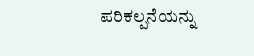ಪರಿಕಲ್ಪನೆಯನ್ನು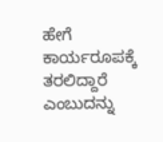ಹೇಗೆ ಕಾರ್ಯರೂಪಕ್ಕೆ ತರಲಿದ್ದಾರೆ ಎಂಬುದನ್ನು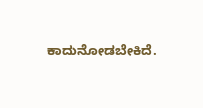ಕಾದುನೋಡಬೇಕಿದೆ.